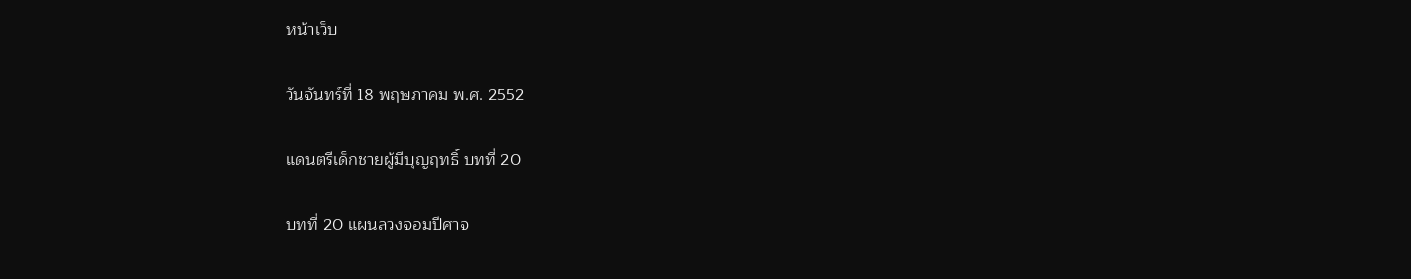หน้าเว็บ

วันจันทร์ที่ 18 พฤษภาคม พ.ศ. 2552

แดนตรีเด็กชายผู้มีบุญฤทธิ์ บทที่ 20

บทที่ 20 แผนลวงจอมปีศาจ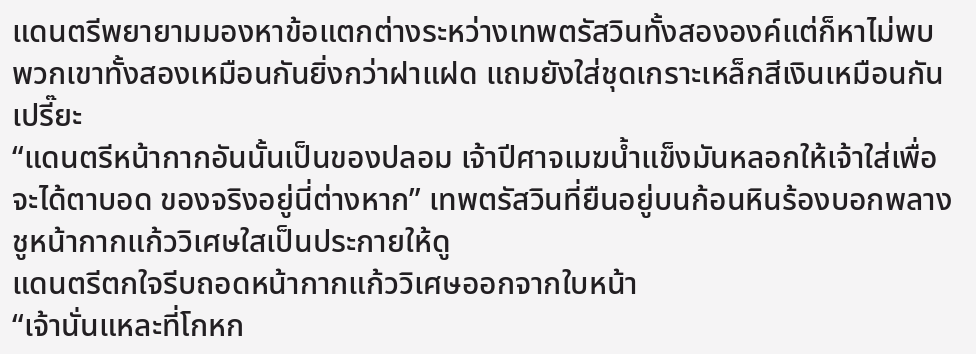แดนตรีพยายามมองหาข้อแตกต่างระหว่างเทพตรัสวินทั้งสององค์แต่ก็หาไม่พบ พวกเขาทั้งสองเหมือนกันยิ่งกว่าฝาแฝด แถมยังใส่ชุดเกราะเหล็กสีเงินเหมือนกันเปรี๊ยะ
“แดนตรีหน้ากากอันนั้นเป็นของปลอม เจ้าปีศาจเมฆน้ำแข็งมันหลอกให้เจ้าใส่เพื่อจะได้ตาบอด ของจริงอยู่นี่ต่างหาก” เทพตรัสวินที่ยืนอยู่บนก้อนหินร้องบอกพลางชูหน้ากากแก้ววิเศษใสเป็นประกายให้ดู
แดนตรีตกใจรีบถอดหน้ากากแก้ววิเศษออกจากใบหน้า
“เจ้านั่นแหละที่โกหก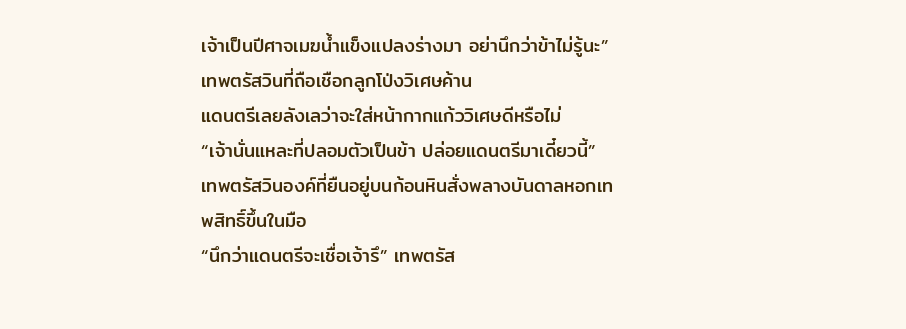เจ้าเป็นปีศาจเมฆน้ำแข็งแปลงร่างมา อย่านึกว่าข้าไม่รู้นะ” เทพตรัสวินที่ถือเชือกลูกโป่งวิเศษค้าน
แดนตรีเลยลังเลว่าจะใส่หน้ากากแก้ววิเศษดีหรือไม่
“เจ้านั่นแหละที่ปลอมตัวเป็นข้า ปล่อยแดนตรีมาเดี๋ยวนี้” เทพตรัสวินองค์ที่ยืนอยู่บนก้อนหินสั่งพลางบันดาลหอกเทพสิทธิ์ขึ้นในมือ
“นึกว่าแดนตรีจะเชื่อเจ้ารึ” เทพตรัส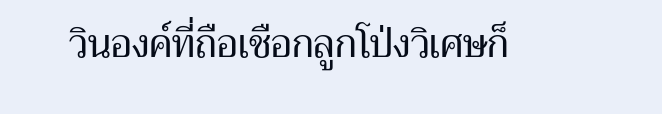วินองค์ที่ถือเชือกลูกโป่งวิเศษก็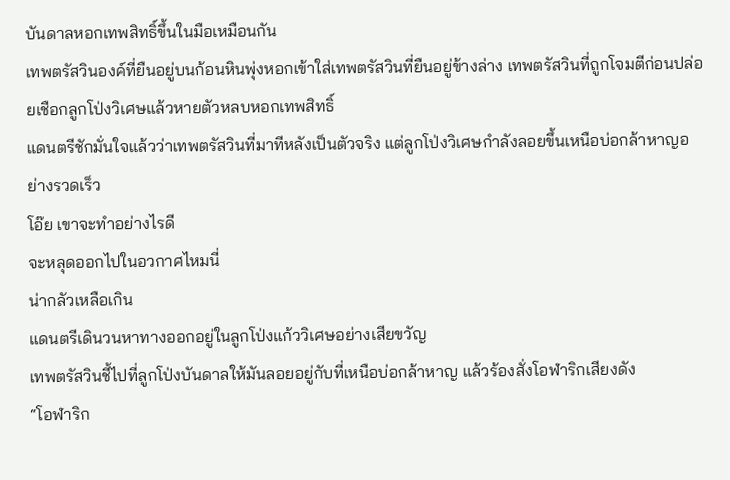บันดาลหอกเทพสิทธิ์ขึ้นในมือเหมือนกัน
เทพตรัสวินองค์ที่ยืนอยู่บนก้อนหินพุ่งหอกเข้าใส่เทพตรัสวินที่ยืนอยู่ข้างล่าง เทพตรัสวินที่ถูกโจมตีก่อนปล่อยเชือกลูกโป่งวิเศษแล้วหายตัวหลบหอกเทพสิทธิ์
แดนตรีชักมั่นใจแล้วว่าเทพตรัสวินที่มาทีหลังเป็นตัวจริง แต่ลูกโป่งวิเศษกำลังลอยขึ้นเหนือบ่อกล้าหาญอย่างรวดเร็ว
โอ๊ย เขาจะทำอย่างไรดี
จะหลุดออกไปในอวกาศไหมนี่
น่ากลัวเหลือเกิน
แดนตรีเดินวนหาทางออกอยู่ในลูกโป่งแก้ววิเศษอย่างเสียขวัญ
เทพตรัสวินชี้ไปที่ลูกโป่งบันดาลให้มันลอยอยู่กับที่เหนือบ่อกล้าหาญ แล้วร้องสั่งโอฬาริกเสียงดัง
“โอฬาริก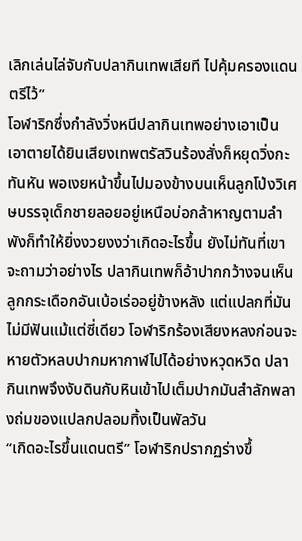เลิกเล่นไล่จับกับปลากินเทพเสียที ไปคุ้มครองแดนตรีไว้”
โอฬาริกซึ่งกำลังวิ่งหนีปลากินเทพอย่างเอาเป็นเอาตายได้ยินเสียงเทพตรัสวินร้องสั่งก็หยุดวิ่งกะทันหัน พอเงยหน้าขึ้นไปมองข้างบนเห็นลูกโป่งวิเศษบรรจุเด็กชายลอยอยู่เหนือบ่อกล้าหาญตามลำพังก็ทำให้ยิ่งงวยงงว่าเกิดอะไรขึ้น ยังไม่ทันที่เขาจะถามว่าอย่างไร ปลากินเทพก็อ้าปากกว้างจนเห็นลูกกระเดือกอันเบ้อเร่ออยู่ข้างหลัง แต่แปลกที่มันไม่มีฟันแม้แต่ซี่เดียว โอฬาริกร้องเสียงหลงก่อนจะหายตัวหลบปากมหากาฬไปได้อย่างหวุดหวิด ปลากินเทพจึงงับดินกับหินเข้าไปเต็มปากมันสำลักพลางถ่มของแปลกปลอมทิ้งเป็นพัลวัน
“เกิดอะไรขึ้นแดนตรี” โอฬาริกปรากฏร่างขึ้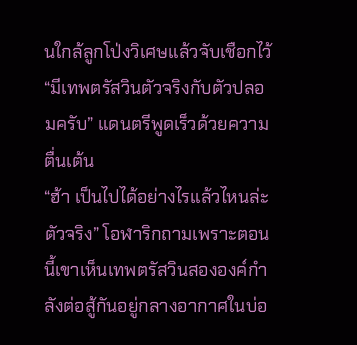นใกล้ลูกโป่งวิเศษแล้วจับเชือกไว้
“มีเทพตรัสวินตัวจริงกับตัวปลอมครับ” แดนตรีพูดเร็วด้วยความตื่นเต้น
“ฮ้า เป็นไปได้อย่างไรแล้วไหนล่ะตัวจริง” โอฬาริกถามเพราะตอนนี้เขาเห็นเทพตรัสวินสององค์กำลังต่อสู้กันอยู่กลางอากาศในบ่อ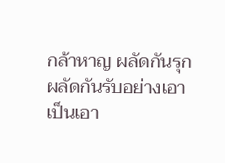กล้าหาญ ผลัดกันรุกผลัดกันรับอย่างเอาเป็นเอา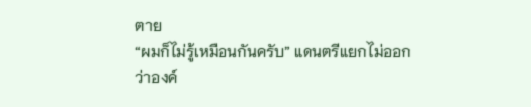ตาย
“ผมก็ไม่รู้เหมือนกันครับ” แดนตรีแยกไม่ออกว่าองค์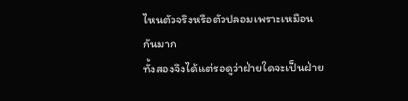ไหนตัวจริงหรือตัวปลอมเพราะเหมือนกันมาก
ทั้งสองจึงได้แต่รอดูว่าฝ่ายใดจะเป็นฝ่าย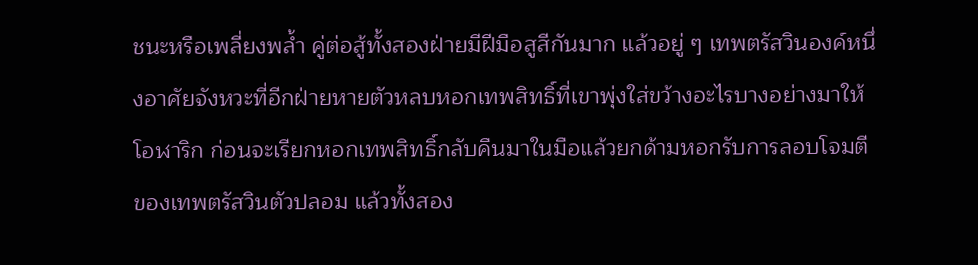ชนะหรือเพลี่ยงพล้ำ คู่ต่อสู้ทั้งสองฝ่ายมีฝีมือสูสีกันมาก แล้วอยู่ ๆ เทพตรัสวินองค์หนึ่งอาศัยจังหวะที่อีกฝ่ายหายตัวหลบหอกเทพสิทธิ์ที่เขาพุ่งใส่ขว้างอะไรบางอย่างมาให้โอฬาริก ก่อนจะเรียกหอกเทพสิทธิ์กลับคืนมาในมือแล้วยกด้ามหอกรับการลอบโจมตีของเทพตรัสวินตัวปลอม แล้วทั้งสอง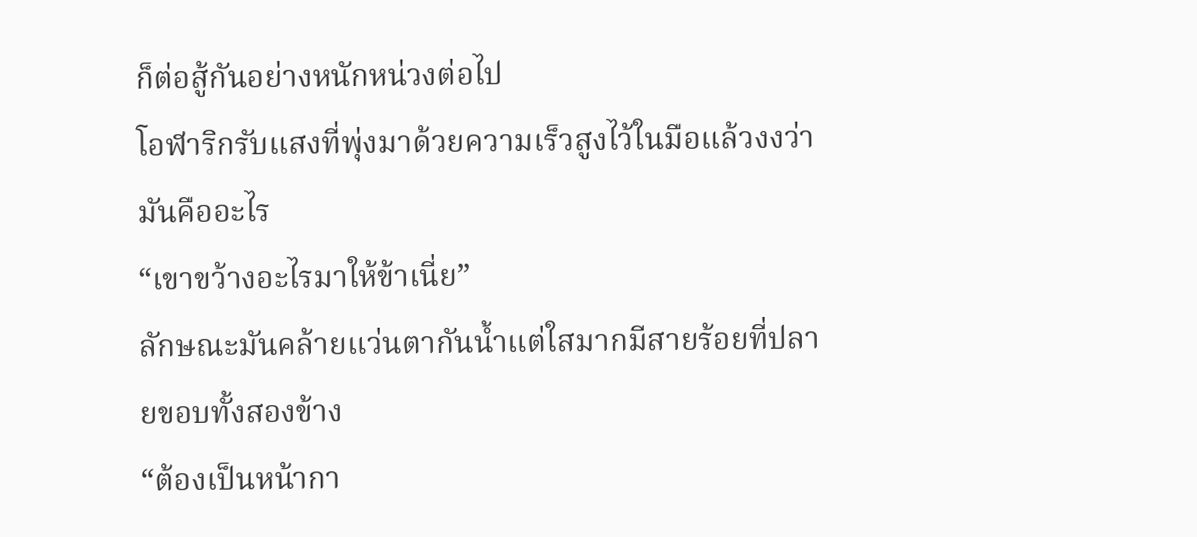ก็ต่อสู้กันอย่างหนักหน่วงต่อไป
โอฬาริกรับแสงที่พุ่งมาด้วยความเร็วสูงไว้ในมือแล้วงงว่ามันคืออะไร
“เขาขว้างอะไรมาให้ข้าเนี่ย”
ลักษณะมันคล้ายแว่นตากันน้ำแต่ใสมากมีสายร้อยที่ปลายขอบทั้งสองข้าง
“ต้องเป็นหน้ากา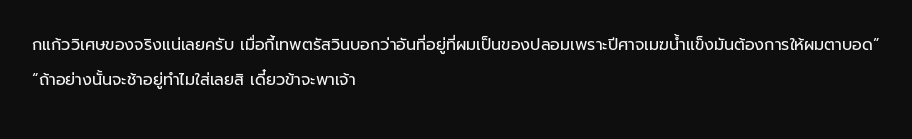กแก้ววิเศษของจริงแน่เลยครับ เมื่อกี้เทพตรัสวินบอกว่าอันที่อยู่ที่ผมเป็นของปลอมเพราะปีศาจเมฆน้ำแข็งมันต้องการให้ผมตาบอด”
“ถ้าอย่างนั้นจะช้าอยู่ทำไมใส่เลยสิ เดี๋ยวข้าจะพาเจ้า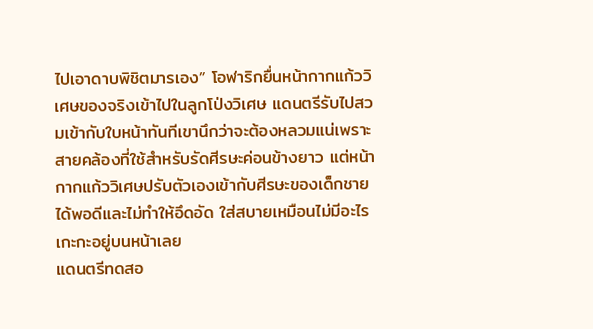ไปเอาดาบพิชิตมารเอง” โอฬาริกยื่นหน้ากากแก้ววิเศษของจริงเข้าไปในลูกโป่งวิเศษ แดนตรีรับไปสวมเข้ากับใบหน้าทันทีเขานึกว่าจะต้องหลวมแน่เพราะสายคล้องที่ใช้สำหรับรัดศีรษะค่อนข้างยาว แต่หน้ากากแก้ววิเศษปรับตัวเองเข้ากับศีรษะของเด็กชายได้พอดีและไม่ทำให้อึดอัด ใส่สบายเหมือนไม่มีอะไรเกะกะอยู่บนหน้าเลย
แดนตรีทดสอ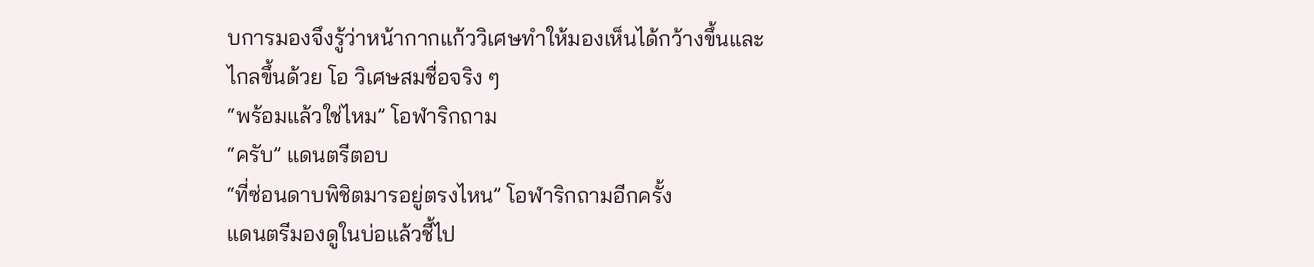บการมองจึงรู้ว่าหน้ากากแก้ววิเศษทำให้มองเห็นได้กว้างขึ้นและไกลขึ้นด้วย โอ วิเศษสมชื่อจริง ๆ
“พร้อมแล้วใช่ไหม” โอฬาริกถาม
“ครับ” แดนตรีตอบ
“ที่ซ่อนดาบพิชิตมารอยู่ตรงไหน” โอฬาริกถามอีกครั้ง
แดนตรีมองดูในบ่อแล้วชี้ไป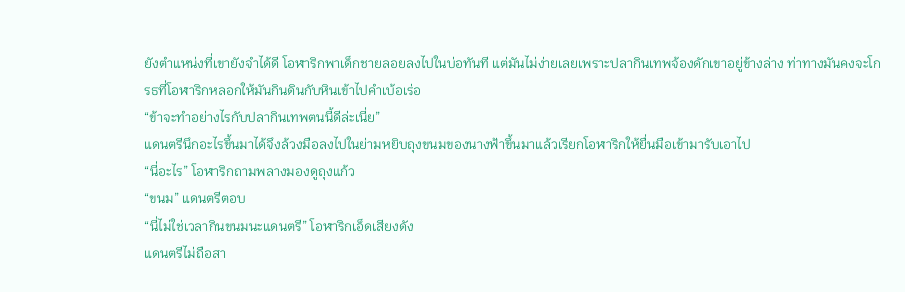ยังตำแหน่งที่เขายังจำได้ดี โอฬาริกพาเด็กชายลอยลงไปในบ่อทันที แต่มันไม่ง่ายเลยเพราะปลากินเทพจ้องดักเขาอยู่ข้างล่าง ท่าทางมันคงจะโกรธที่โอฬาริกหลอกให้มันกินดินกับหินเข้าไปคำเบ้อเร่อ
“ข้าจะทำอย่างไรกับปลากินเทพตนนี้ดีล่ะเนี่ย”
แดนตรีนึกอะไรขึ้นมาได้จึงล้วงมือลงไปในย่ามหยิบถุงขนมของนางฟ้าขึ้นมาแล้วเรียกโอฬาริกให้ยื่นมือเข้ามารับเอาไป
“นี่อะไร” โอฬาริกถามพลางมองดูถุงแก้ว
“ขนม” แดนตรีตอบ
“นี่ไม่ใช่เวลากินขนมนะแดนตรี” โอฬาริกเอ็ดเสียงดัง
แดนตรีไม่ถือสา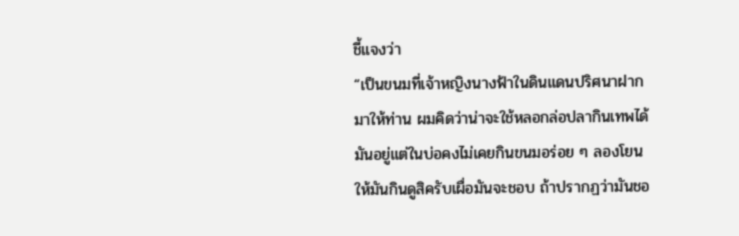ชี้แจงว่า
“เป็นขนมที่เจ้าหญิงนางฟ้าในดินแดนปริศนาฝากมาให้ท่าน ผมคิดว่าน่าจะใช้หลอกล่อปลากินเทพได้ มันอยู่แต่ในบ่อคงไม่เคยกินขนมอร่อย ๆ ลองโยนให้มันกินดูสิครับเผื่อมันจะชอบ ถ้าปรากฏว่ามันชอ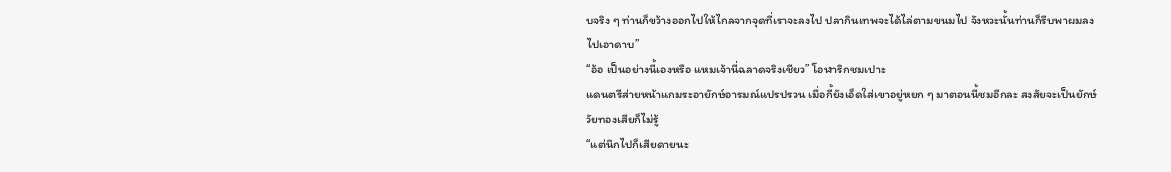บจริง ๆ ท่านก็ขว้างออกไปให้ไกลจากจุดที่เราจะลงไป ปลากินเทพจะได้ไล่ตามขนมไป จังหวะนั้นท่านก็รีบพาผมลงไปเอาดาบ”
“อ้อ เป็นอย่างนี้เองหรือ แหมเจ้านี่ฉลาดจริงเชียว” โอฬาริกชมเปาะ
แดนตรีส่ายหน้าแกมระอายักษ์อารมณ์แปรปรวน เมื่อกี้ยังเอ็ดใส่เขาอยู่หยก ๆ มาตอนนี้ชมอีกละ สงสัยจะเป็นยักษ์วัยทองเสียก็ไม่รู้
“แต่นึกไปก็เสียดายนะ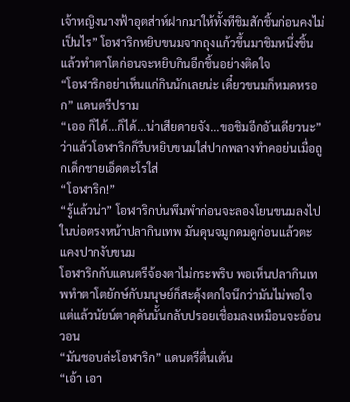เจ้าหญิงนางฟ้าอุตส่าห์ฝากมาให้ทั้งทีชิมสักชิ้นก่อนคงไม่เป็นไร” โอฬาริกหยิบขนมจากถุงแก้วขึ้นมาชิมหนึ่งชิ้นแล้วทำตาโตก่อนจะหยิบกินอีกชิ้นอย่างติดใจ
“โอฬาริกอย่าเห็นแก่กินนักเลยน่ะ เดี๋ยวขนมก็หมดหรอก” แดนตรีปราม
“เออ ก็ได้...ก็ได้...น่าเสียดายจัง...ขอชิมอีกอันเดียวนะ” ว่าแล้วโอฬาริกก็รีบหยิบขนมใส่ปากพลางทำคอย่นเมื่อถูกเด็กชายเอ็ดตะโรใส่
“โอฬาริก!”
“รู้แล้วน่า” โอฬาริกบ่นพึมพำก่อนจะลองโยนขนมลงไปในบ่อตรงหน้าปลากินเทพ มันดุนจมูกดมดูก่อนแล้วตะแคงปากงับขนม
โอฬาริกกับแดนตรีจ้องตาไม่กระพริบ พอเห็นปลากินเทพทำตาโตยักษ์กับมนุษย์ก็สะดุ้งตกใจนึกว่ามันไม่พอใจ แต่แล้วนัยน์ตาดุดันนั้นกลับปรอยเชื่อมลงเหมือนจะอ้อนวอน
“มันชอบล่ะโอฬาริก” แดนตรีตื่นเต้น
“เอ้า เอา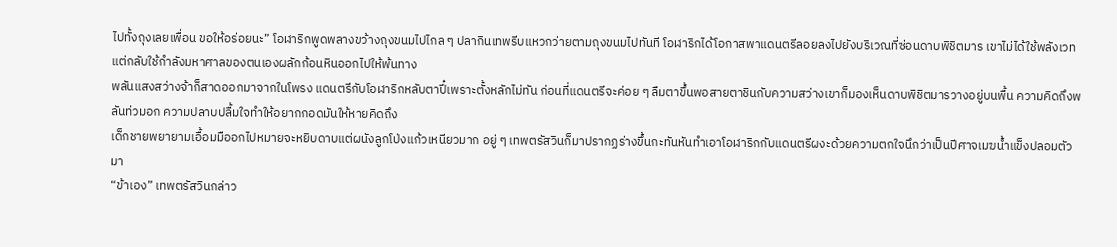ไปทั้งถุงเลยเพื่อน ขอให้อร่อยนะ” โอฬาริกพูดพลางขว้างถุงขนมไปไกล ๆ ปลากินเทพรีบแหวกว่ายตามถุงขนมไปทันที โอฬาริกได้โอกาสพาแดนตรีลอยลงไปยังบริเวณที่ซ่อนดาบพิชิตมาร เขาไม่ได้ใช้พลังเวทแต่กลับใช้กำลังมหาศาลของตนเองผลักก้อนหินออกไปให้พ้นทาง
พลันแสงสว่างจ้าก็สาดออกมาจากในโพรง แดนตรีกับโอฬาริกหลับตาปี๋เพราะตั้งหลักไม่ทัน ก่อนที่แดนตรีจะค่อย ๆ ลืมตาขึ้นพอสายตาชินกับความสว่างเขาก็มองเห็นดาบพิชิตมารวางอยู่บนพื้น ความคิดถึงพลันท่วมอก ความปลาบปลื้มใจทำให้อยากกอดมันให้หายคิดถึง
เด็กชายพยายามเอื้อมมืออกไปหมายจะหยิบดาบแต่ผนังลูกโป่งแก้วเหนียวมาก อยู่ ๆ เทพตรัสวินก็มาปรากฏร่างขึ้นกะทันหันทำเอาโอฬาริกกับแดนตรีผงะด้วยความตกใจนึกว่าเป็นปีศาจเมฆน้ำแข็งปลอมตัวมา
“ข้าเอง” เทพตรัสวินกล่าว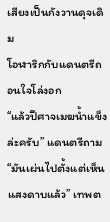เสียงเป็นกังวานดุจเดิม
โอฬาริกกับแดนตรีถอนใจโล่งอก
“แล้วปีศาจเมฆน้ำแข็งล่ะครับ” แดนตรีถาม
“มันเผ่นไปตั้งแต่เห็นแสงดาบแล้ว” เทพต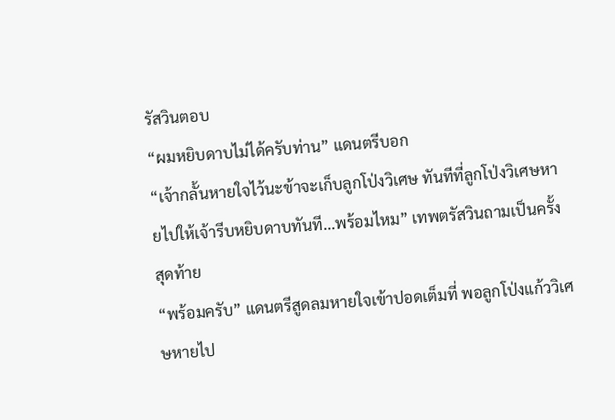รัสวินตอบ
“ผมหยิบดาบไม่ได้ครับท่าน” แดนตรีบอก
“เจ้ากลั้นหายใจไว้นะข้าจะเก็บลูกโป่งวิเศษ ทันทีที่ลูกโป่งวิเศษหายไปให้เจ้ารีบหยิบดาบทันที...พร้อมไหม” เทพตรัสวินถามเป็นครั้งสุดท้าย
“พร้อมครับ” แดนตรีสูดลมหายใจเข้าปอดเต็มที่ พอลูกโป่งแก้ววิเศษหายไป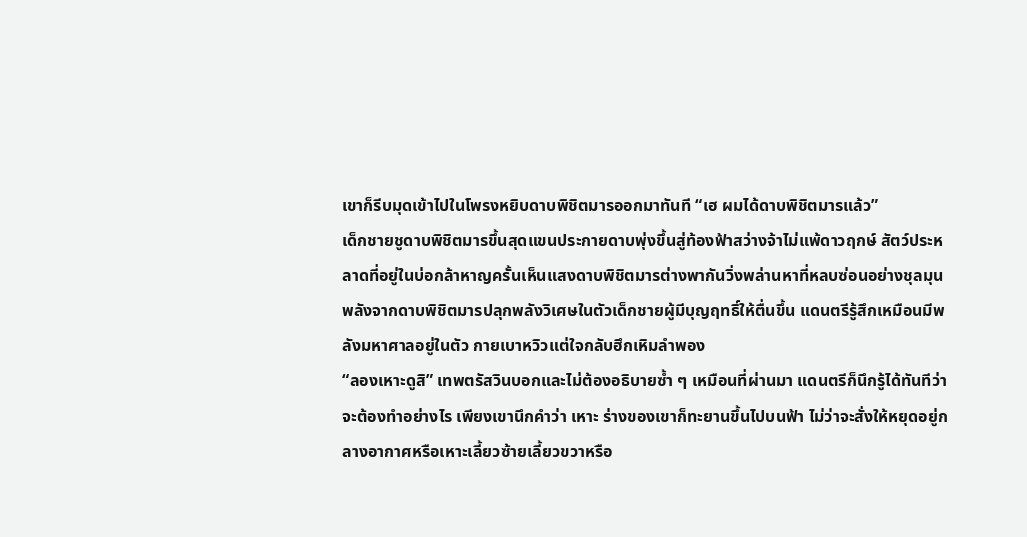เขาก็รีบมุดเข้าไปในโพรงหยิบดาบพิชิตมารออกมาทันที “เฮ ผมได้ดาบพิชิตมารแล้ว”
เด็กชายชูดาบพิชิตมารขึ้นสุดแขนประกายดาบพุ่งขึ้นสู่ท้องฟ้าสว่างจ้าไม่แพ้ดาวฤกษ์ สัตว์ประหลาดที่อยู่ในบ่อกล้าหาญครั้นเห็นแสงดาบพิชิตมารต่างพากันวิ่งพล่านหาที่หลบซ่อนอย่างชุลมุน
พลังจากดาบพิชิตมารปลุกพลังวิเศษในตัวเด็กชายผู้มีบุญฤทธิ์ให้ตื่นขึ้น แดนตรีรู้สึกเหมือนมีพลังมหาศาลอยู่ในตัว กายเบาหวิวแต่ใจกลับฮึกเหิมลำพอง
“ลองเหาะดูสิ” เทพตรัสวินบอกและไม่ต้องอธิบายซ้ำ ๆ เหมือนที่ผ่านมา แดนตรีก็นึกรู้ได้ทันทีว่าจะต้องทำอย่างไร เพียงเขานึกคำว่า เหาะ ร่างของเขาก็ทะยานขึ้นไปบนฟ้า ไม่ว่าจะสั่งให้หยุดอยู่กลางอากาศหรือเหาะเลี้ยวซ้ายเลี้ยวขวาหรือ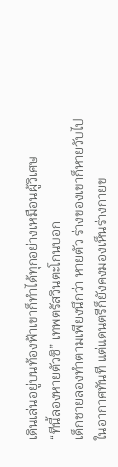เดินเล่นอยู่บนท้องฟ้าเขาก็ทำได้ทุกอย่างเหมือนผู้วิเศษ
“ทีนี้ลองหายตัวซิ” เทพตรัสวินตะโกนบอก
เด็กชายลองทำตามเพียงนึกว่า หายตัว ร่างของเขาก็หายวับไปในอากาศทันที แต่แดนตรีก็ยังคงมองเห็นร่างกายข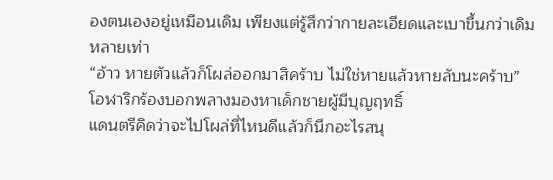องตนเองอยู่เหมือนเดิม เพียงแต่รู้สึกว่ากายละเอียดและเบาขึ้นกว่าเดิมหลายเท่า
“อ้าว หายตัวแล้วก็โผล่ออกมาสิคร้าบ ไม่ใช่หายแล้วหายลับนะคร้าบ” โอฬาริกร้องบอกพลางมองหาเด็กชายผู้มีบุญฤทธิ์
แดนตรีคิดว่าจะไปโผล่ที่ไหนดีแล้วก็นึกอะไรสนุ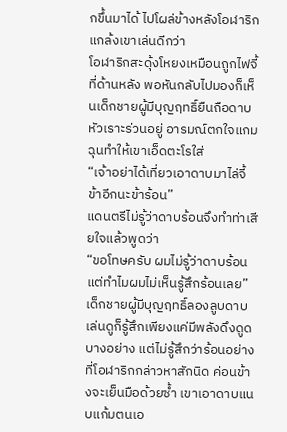กขึ้นมาได้ ไปโผล่ข้างหลังโอฬาริกแกล้งเขาเล่นดีกว่า
โอฬาริกสะดุ้งโหยงเหมือนถูกไฟจี้ที่ด้านหลัง พอหันกลับไปมองก็เห็นเด็กชายผู้มีบุญฤทธิ์ยืนถือดาบหัวเราะร่วนอยู่ อารมณ์ตกใจแกมฉุนทำให้เขาเอ็ดตะโรใส่
“เจ้าอย่าได้เที่ยวเอาดาบมาไล่จี้ข้าอีกนะข้าร้อน”
แดนตรีไม่รู้ว่าดาบร้อนจึงทำท่าเสียใจแล้วพูดว่า
“ขอโทษครับ ผมไม่รู้ว่าดาบร้อน แต่ทำไมผมไม่เห็นรู้สึกร้อนเลย”
เด็กชายผู้มีบุญฤทธิ์ลองลูบดาบเล่นดูก็รู้สึกเพียงแค่มีพลังดึงดูดบางอย่าง แต่ไม่รู้สึกว่าร้อนอย่างที่โอฬาริกกล่าวหาสักนิด ค่อนข้างจะเย็นมือด้วยซ้ำ เขาเอาดาบแนบแก้มตนเอ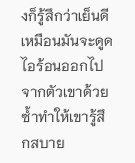งก็รู้สึกว่าเย็นดี เหมือนมันจะดูดไอร้อนออกไปจากตัวเขาด้วยซ้ำทำให้เขารู้สึกสบาย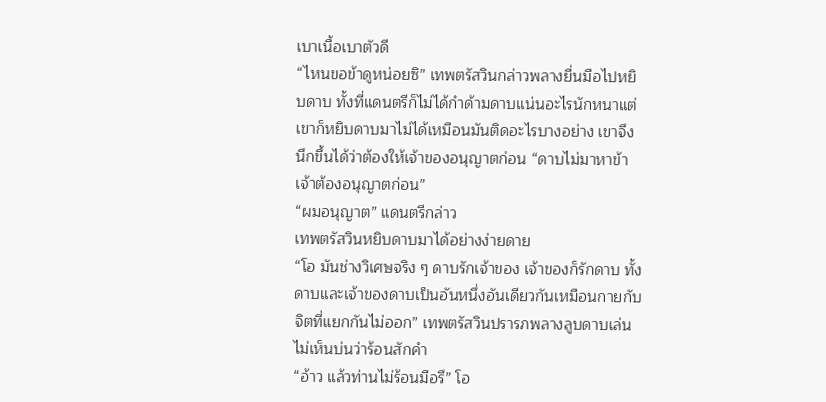เบาเนื้อเบาตัวดี
“ไหนขอข้าดูหน่อยซิ” เทพตรัสวินกล่าวพลางยื่นมือไปหยิบดาบ ทั้งที่แดนตรีก็ไม่ได้กำด้ามดาบแน่นอะไรนักหนาแต่เขาก็หยิบดาบมาไม่ได้เหมือนมันติดอะไรบางอย่าง เขาจึงนึกขึ้นได้ว่าต้องให้เจ้าของอนุญาตก่อน “ดาบไม่มาหาข้าเจ้าต้องอนุญาตก่อน”
“ผมอนุญาต” แดนตรีกล่าว
เทพตรัสวินหยิบดาบมาได้อย่างง่ายดาย
“โอ มันช่างวิเศษจริง ๆ ดาบรักเจ้าของ เจ้าของก็รักดาบ ทั้งดาบและเจ้าของดาบเป็นอันหนึ่งอันเดียวกันเหมือนกายกับจิตที่แยกกันไม่ออก” เทพตรัสวินปรารภพลางลูบดาบเล่นไม่เห็นบ่นว่าร้อนสักคำ
“อ้าว แล้วท่านไม่ร้อนมือรึ” โอ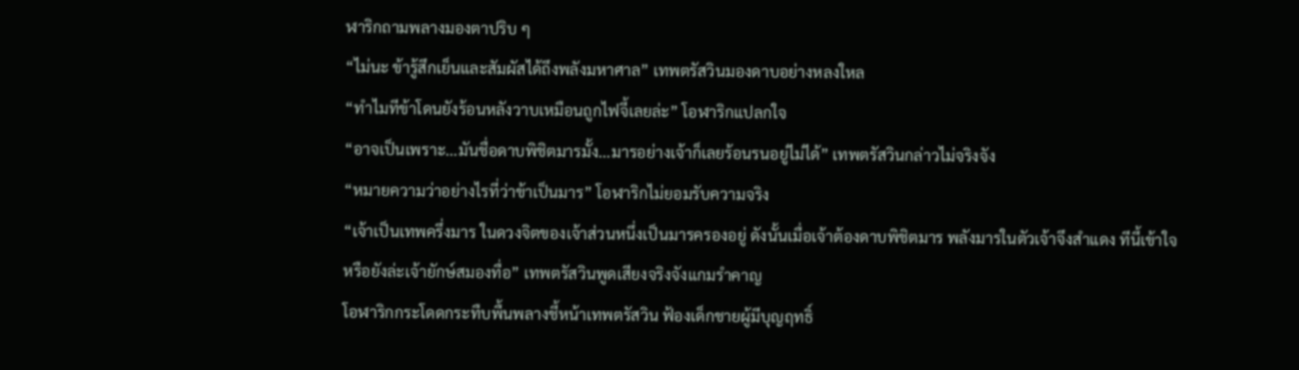ฬาริกถามพลางมองตาปริบ ๆ
“ไม่นะ ข้ารู้สึกเย็นและสัมผัสได้ถึงพลังมหาศาล” เทพตรัสวินมองดาบอย่างหลงใหล
“ทำไมทีข้าโดนยังร้อนหลังวาบเหมือนถูกไฟจี้เลยล่ะ” โอฬาริกแปลกใจ
“อาจเป็นเพราะ...มันชื่อดาบพิชิตมารมั้ง...มารอย่างเจ้าก็เลยร้อนรนอยู่ไม่ได้” เทพตรัสวินกล่าวไม่จริงจัง
“หมายความว่าอย่างไรที่ว่าข้าเป็นมาร” โอฬาริกไม่ยอมรับความจริง
“เจ้าเป็นเทพครึ่งมาร ในดวงจิตของเจ้าส่วนหนึ่งเป็นมารครองอยู่ ดังนั้นเมื่อเจ้าต้องดาบพิชิตมาร พลังมารในตัวเจ้าจึงสำแดง ทีนี้เข้าใจหรือยังล่ะเจ้ายักษ์สมองทื่อ” เทพตรัสวินพูดเสียงจริงจังแกมรำคาญ
โอฬาริกกระโดดกระทืบพื้นพลางชี้หน้าเทพตรัสวิน ฟ้องเด็กชายผู้มีบุญฤทธิ์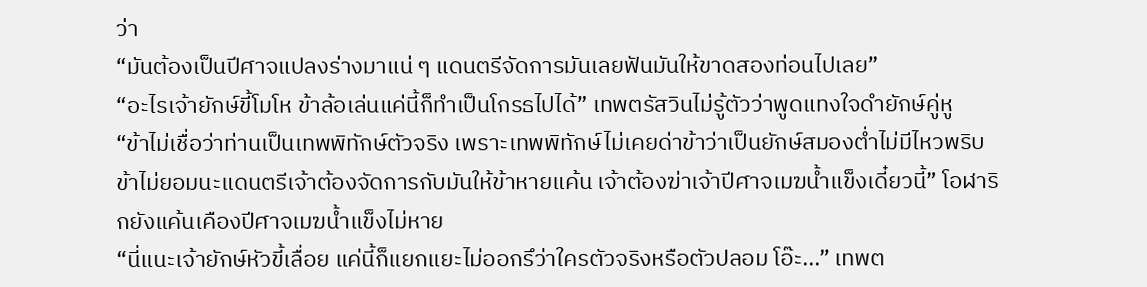ว่า
“มันต้องเป็นปีศาจแปลงร่างมาแน่ ๆ แดนตรีจัดการมันเลยฟันมันให้ขาดสองท่อนไปเลย”
“อะไรเจ้ายักษ์ขี้โมโห ข้าล้อเล่นแค่นี้ก็ทำเป็นโกรธไปได้” เทพตรัสวินไม่รู้ตัวว่าพูดแทงใจดำยักษ์คู่หู
“ข้าไม่เชื่อว่าท่านเป็นเทพพิทักษ์ตัวจริง เพราะเทพพิทักษ์ไม่เคยด่าข้าว่าเป็นยักษ์สมองต่ำไม่มีไหวพริบ ข้าไม่ยอมนะแดนตรีเจ้าต้องจัดการกับมันให้ข้าหายแค้น เจ้าต้องฆ่าเจ้าปีศาจเมฆน้ำแข็งเดี๋ยวนี้” โอฬาริกยังแค้นเคืองปีศาจเมฆน้ำแข็งไม่หาย
“นี่แนะเจ้ายักษ์หัวขี้เลื่อย แค่นี้ก็แยกแยะไม่ออกรึว่าใครตัวจริงหรือตัวปลอม โอ๊ะ...” เทพต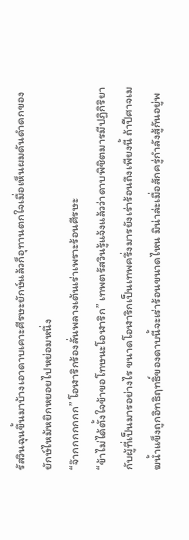รัสวินฉุนขึ้นมาบ้างเอาดาบเคาะศีรษะยักษ์แล้วก็อุทานตกใจเมื่อเห็นผมดันดำดกของยักษ์ไหม้หยิกหยอยไปหย่อมหนึ่ง
“จ๊ากกกกกกก” โอฬาริกร้องลั่นพลางเต้นเร่าเพราะร้อนศีรษะ
“ข้าไม่ได้ตั้งใจข้าขอโทษนะโอฬาริก” เทพตรัสวินรู้แจ้งแล้วว่าดาบพิชิตมารมีปฏิกิริยากับผู้ที่เป็นมารอย่างไร ขนาดโอฬาริกเป็นเทพครึ่งมารยังเร่าร้อนถึงเพียงนี้ ถ้าปีศาจเมฆน้ำแข็งถูกอิทธิฤทธิ์ของดาบนี้จะเร่าร้อนขนาดไหน มิน่าล่ะเมื่อสักครู่กำลังสู้กันอยู่พ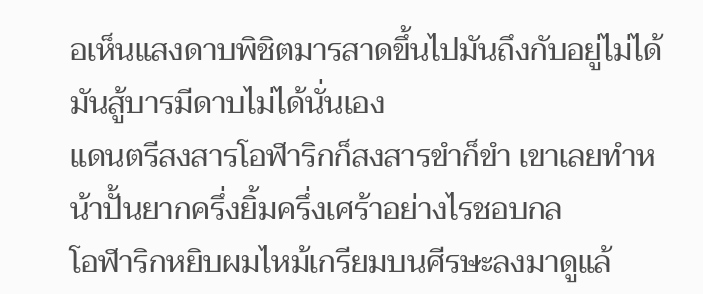อเห็นแสงดาบพิชิตมารสาดขึ้นไปมันถึงกับอยู่ไม่ได้ มันสู้บารมีดาบไม่ได้นั่นเอง
แดนตรีสงสารโอฬาริกก็สงสารขำก็ขำ เขาเลยทำหน้าปั้นยากครึ่งยิ้มครึ่งเศร้าอย่างไรชอบกล
โอฬาริกหยิบผมไหม้เกรียมบนศีรษะลงมาดูแล้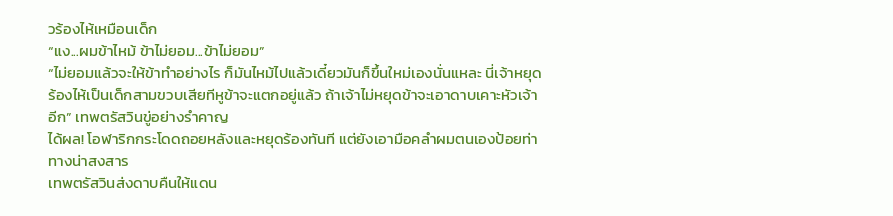วร้องไห้เหมือนเด็ก
“แง...ผมข้าไหม้ ข้าไม่ยอม...ข้าไม่ยอม”
“ไม่ยอมแล้วจะให้ข้าทำอย่างไร ก็มันไหม้ไปแล้วเดี๋ยวมันก็ขึ้นใหม่เองนั่นแหละ นี่เจ้าหยุดร้องไห้เป็นเด็กสามขวบเสียทีหูข้าจะแตกอยู่แล้ว ถ้าเจ้าไม่หยุดข้าจะเอาดาบเคาะหัวเจ้าอีก” เทพตรัสวินขู่อย่างรำคาญ
ได้ผล! โอฬาริกกระโดดถอยหลังและหยุดร้องทันที แต่ยังเอามือคลำผมตนเองป้อยท่าทางน่าสงสาร
เทพตรัสวินส่งดาบคืนให้แดน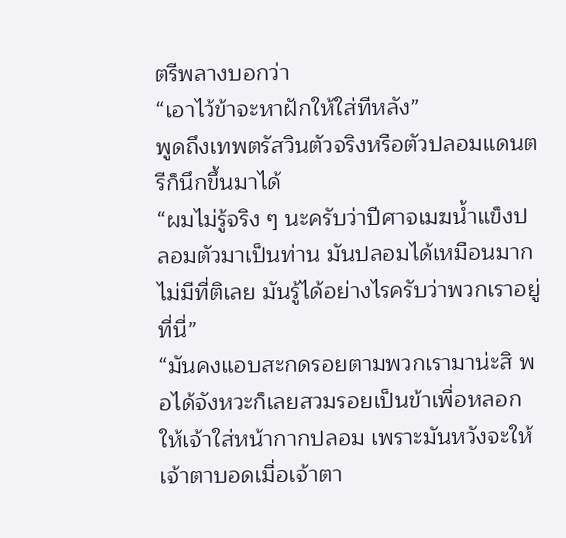ตรีพลางบอกว่า
“เอาไว้ข้าจะหาฝักให้ใส่ทีหลัง”
พูดถึงเทพตรัสวินตัวจริงหรือตัวปลอมแดนตรีก็นึกขึ้นมาได้
“ผมไม่รู้จริง ๆ นะครับว่าปีศาจเมฆน้ำแข็งปลอมตัวมาเป็นท่าน มันปลอมได้เหมือนมากไม่มีที่ติเลย มันรู้ได้อย่างไรครับว่าพวกเราอยู่ที่นี่”
“มันคงแอบสะกดรอยตามพวกเรามาน่ะสิ พอได้จังหวะก็เลยสวมรอยเป็นข้าเพื่อหลอกให้เจ้าใส่หน้ากากปลอม เพราะมันหวังจะให้เจ้าตาบอดเมื่อเจ้าตา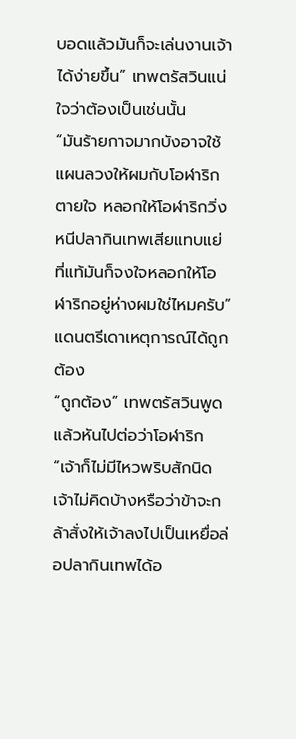บอดแล้วมันก็จะเล่นงานเจ้าได้ง่ายขึ้น” เทพตรัสวินแน่ใจว่าต้องเป็นเช่นนั้น
“มันร้ายกาจมากบังอาจใช้แผนลวงให้ผมกับโอฬาริกตายใจ หลอกให้โอฬาริกวิ่งหนีปลากินเทพเสียแทบแย่ ที่แท้มันก็จงใจหลอกให้โอฬาริกอยู่ห่างผมใช่ไหมครับ” แดนตรีเดาเหตุการณ์ได้ถูกต้อง
“ถูกต้อง” เทพตรัสวินพูดแล้วหันไปต่อว่าโอฬาริก “เจ้าก็ไม่มีไหวพริบสักนิด เจ้าไม่คิดบ้างหรือว่าข้าจะกล้าสั่งให้เจ้าลงไปเป็นเหยื่อล่อปลากินเทพได้อ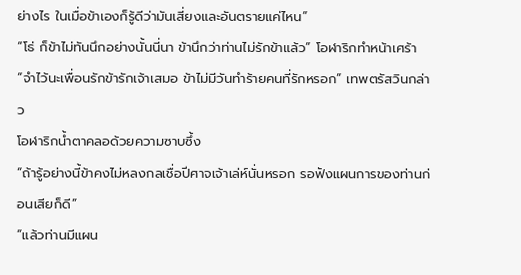ย่างไร ในเมื่อข้าเองก็รู้ดีว่ามันเสี่ยงและอันตรายแค่ไหน”
“โธ่ ก็ข้าไม่ทันนึกอย่างนั้นนี่นา ข้านึกว่าท่านไม่รักข้าแล้ว” โอฬาริกทำหน้าเศร้า
“จำไว้นะเพื่อนรักข้ารักเจ้าเสมอ ข้าไม่มีวันทำร้ายคนที่รักหรอก” เทพตรัสวินกล่าว
โอฬาริกน้ำตาคลอด้วยความซาบซึ้ง
“ถ้ารู้อย่างนี้ข้าคงไม่หลงกลเชื่อปีศาจเจ้าเล่ห์นั่นหรอก รอฟังแผนการของท่านก่อนเสียก็ดี”
“แล้วท่านมีแผน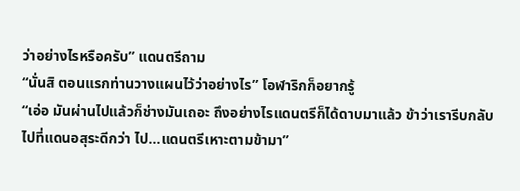ว่าอย่างไรหรือครับ” แดนตรีถาม
“นั่นสิ ตอนแรกท่านวางแผนไว้ว่าอย่างไร” โอฬาริกก็อยากรู้
“เอ่อ มันผ่านไปแล้วก็ช่างมันเถอะ ถึงอย่างไรแดนตรีก็ได้ดาบมาแล้ว ข้าว่าเรารีบกลับไปที่แดนอสุระดีกว่า ไป...แดนตรีเหาะตามข้ามา”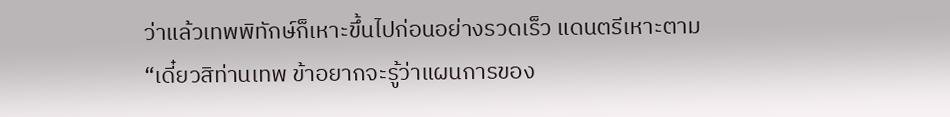ว่าแล้วเทพพิทักษ์ก็เหาะขึ้นไปก่อนอย่างรวดเร็ว แดนตรีเหาะตาม
“เดี๋ยวสิท่านเทพ ข้าอยากจะรู้ว่าแผนการของ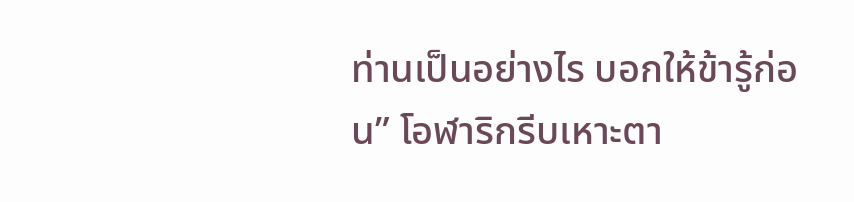ท่านเป็นอย่างไร บอกให้ข้ารู้ก่อน” โอฬาริกรีบเหาะตา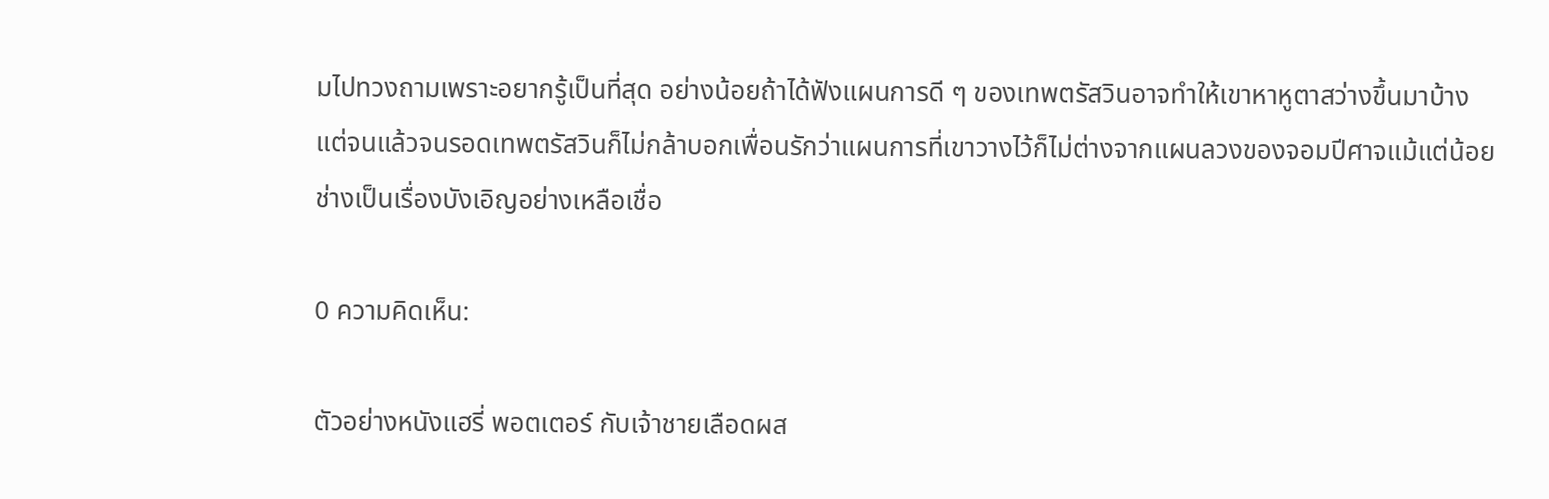มไปทวงถามเพราะอยากรู้เป็นที่สุด อย่างน้อยถ้าได้ฟังแผนการดี ๆ ของเทพตรัสวินอาจทำให้เขาหาหูตาสว่างขึ้นมาบ้าง
แต่จนแล้วจนรอดเทพตรัสวินก็ไม่กล้าบอกเพื่อนรักว่าแผนการที่เขาวางไว้ก็ไม่ต่างจากแผนลวงของจอมปีศาจแม้แต่น้อย
ช่างเป็นเรื่องบังเอิญอย่างเหลือเชื่อ

0 ความคิดเห็น:

ตัวอย่างหนังแฮรี่ พอตเตอร์ กับเจ้าชายเลือดผส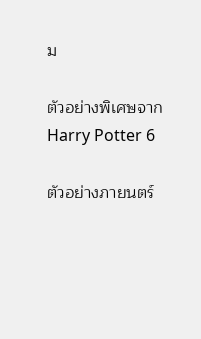ม

ตัวอย่างพิเศษจาก Harry Potter 6

ตัวอย่างภายนตร์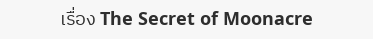เรื่อง The Secret of Moonacre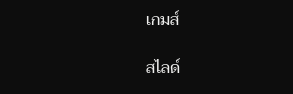เกมส์

สไลด์